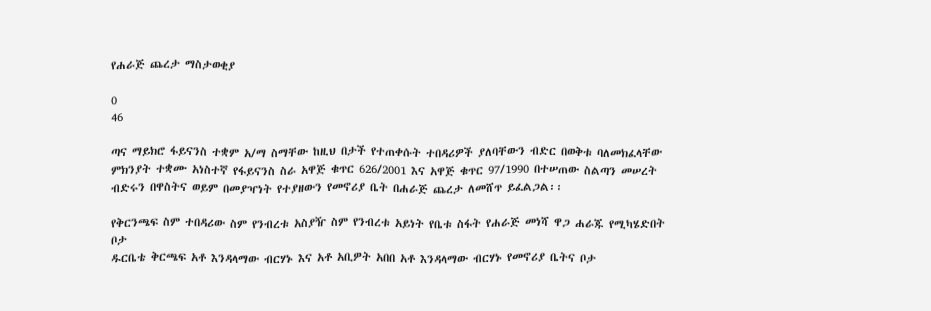የሐራጅ ጨረታ ማስታወቂያ

0
46

ጣና ማይክሮ ፋይናንስ ተቋም አ/ማ ስማቸው ከዚህ በታች የተጠቀሱት ተበዳሪዎች ያለባቸውን ብድር በወቅቱ ባለመክፈላቸው ምክንያት ተቋሙ አነስተኛ የፋይናንስ ስራ አዋጅ ቁጥር 626/2001 እና አዋጅ ቁጥር 97/1990 በተሠጠው ስልጣን መሠረት ብድሩን በዋስትና ወይም በመያዣነት የተያዘውን የመኖሪያ ቤት በሐራጅ ጨረታ ለመሸጥ ይፈልጋል፡፡

የቅርንጫፍ ስም ተበዳሪው ስም የንብረቱ አስያዥ ስም የንብረቱ አይነት የቤቱ ስፋት የሐራጅ መነሻ ዋጋ ሐራጁ የሚካሄድበት ቦታ
ዱርቤቴ ቅርጫፍ አቶ እንዳላማው ብርሃኑ እና አቶ አቢዎት አበበ አቶ እንዳላማው ብርሃኑ የመኖሪያ ቤትና ቦታ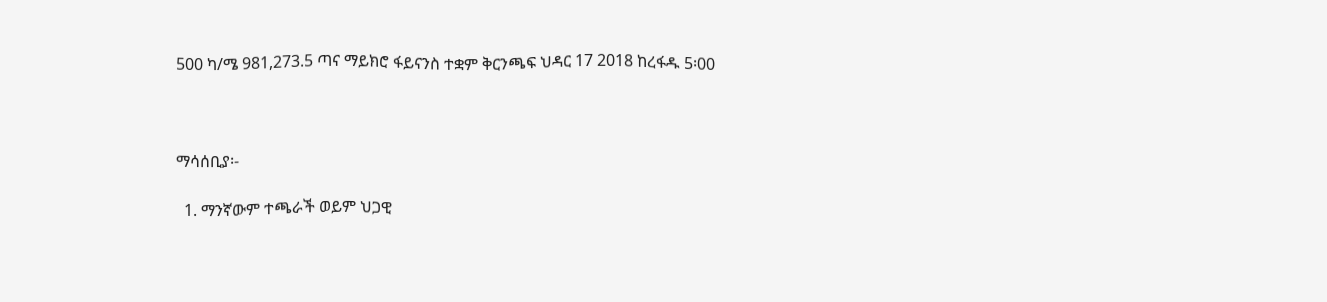500 ካ/ሜ 981,273.5 ጣና ማይክሮ ፋይናንስ ተቋም ቅርንጫፍ ህዳር 17 2018 ከረፋዱ 5፡00



ማሳሰቢያ፡-

  1. ማንኛውም ተጫራች ወይም ህጋዊ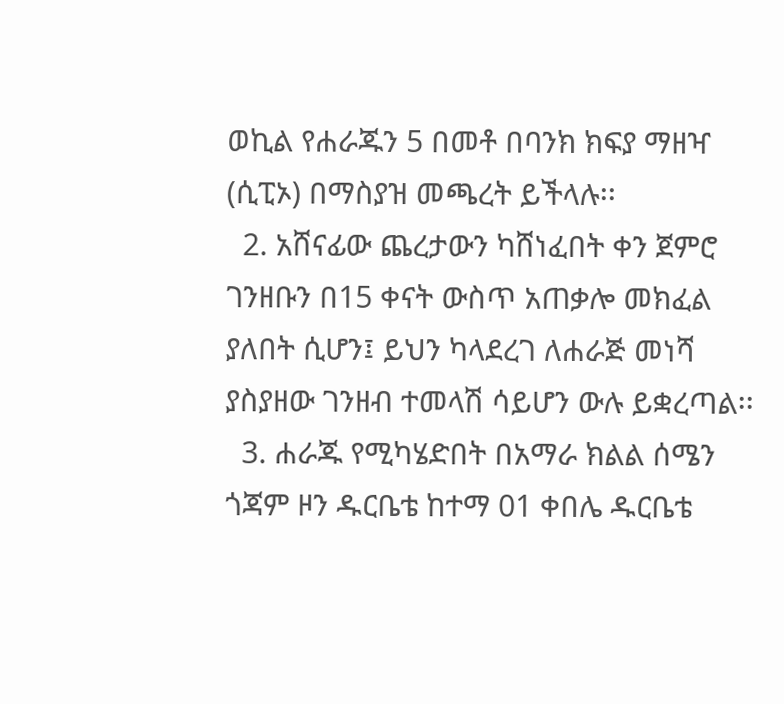ወኪል የሐራጁን 5 በመቶ በባንክ ክፍያ ማዘዣ (ሲፒኦ) በማስያዝ መጫረት ይችላሉ፡፡
  2. አሸናፊው ጨረታውን ካሸነፈበት ቀን ጀምሮ ገንዘቡን በ15 ቀናት ውስጥ አጠቃሎ መክፈል ያለበት ሲሆን፤ ይህን ካላደረገ ለሐራጅ መነሻ ያስያዘው ገንዘብ ተመላሽ ሳይሆን ውሉ ይቋረጣል፡፡
  3. ሐራጁ የሚካሄድበት በአማራ ክልል ሰሜን ጎጃም ዞን ዱርቤቴ ከተማ 01 ቀበሌ ዱርቤቴ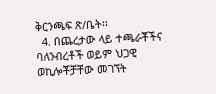ቅርንጫፍ ጽ/ቤት፡፡
  4. በጨረታው ላይ ተጫራቾችና ባለንብረቶች ወይም ህጋዊ ወኪሎቾቻቸው መገኘት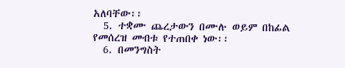አለባቸው፡፡
  5. ተቋሙ ጨረታውን በሙሉ ወይም በከፊል የመሰረዝ መብቱ የተጠበቀ ነው፡፡
  6. በመንግስት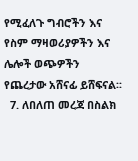የሚፈለጉ ግብሮችን እና የስም ማዛወሪያዎችን እና ሌሎች ወጭዎችን የጨረታው አሸናፊ ይሸፍናል፡፡
  7. ለበለጠ መረጃ በስልክ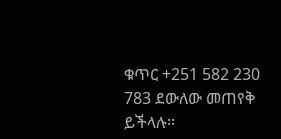ቁጥር +251 582 230 783 ደውለው መጠየቅ ይችላሉ፡፡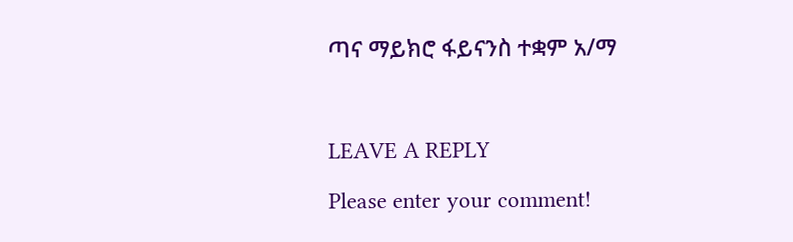ጣና ማይክሮ ፋይናንስ ተቋም አ/ማ



LEAVE A REPLY

Please enter your comment!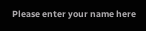Please enter your name here